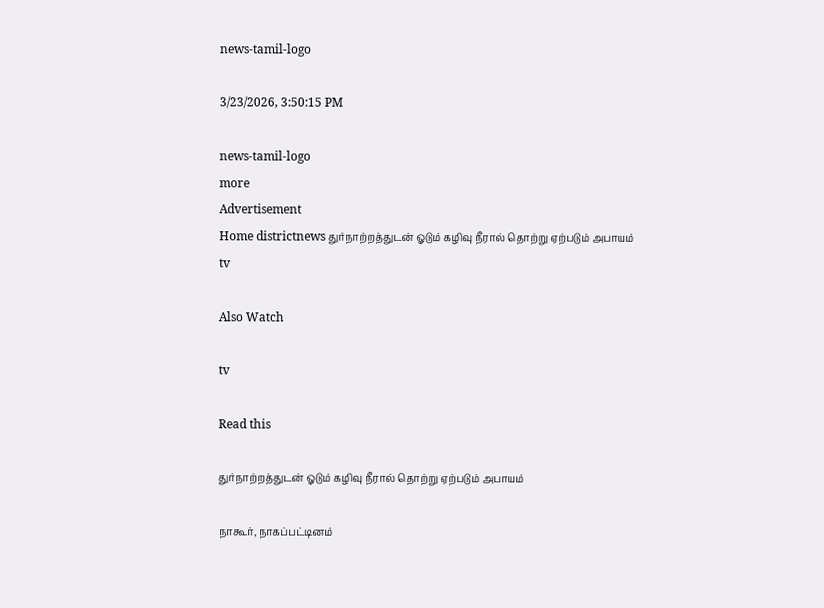news-tamil-logo

3/23/2026, 3:50:15 PM

news-tamil-logo
more
Advertisement
Home districtnews துர்நாற்றத்துடன் ஓடும் கழிவு நீரால் தொற்று ஏற்படும் அபாயம்
tv

Also Watch

tv

Read this

துர்நாற்றத்துடன் ஓடும் கழிவு நீரால் தொற்று ஏற்படும் அபாயம்

நாகூர், நாகப்பட்டினம்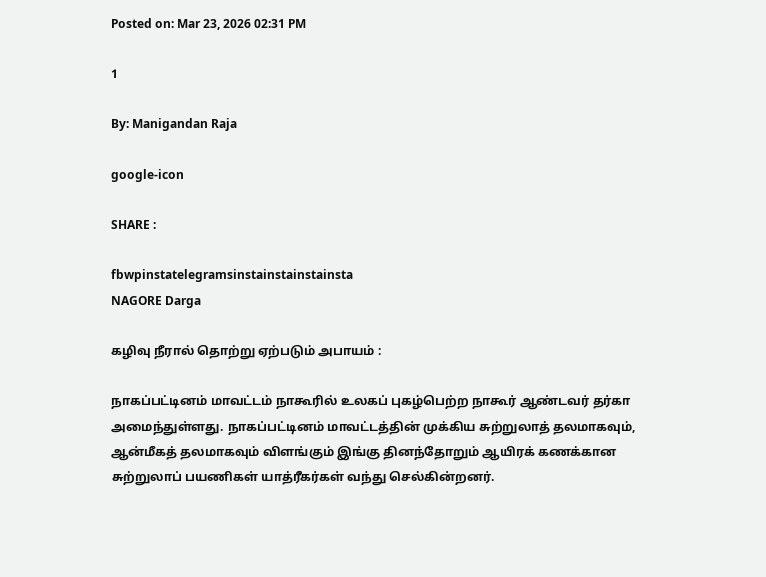Posted on: Mar 23, 2026 02:31 PM

1

By: Manigandan Raja

google-icon

SHARE :

fbwpinstatelegramsinstainstainstainsta
NAGORE Darga

கழிவு நீரால் தொற்று ஏற்படும் அபாயம் :

நாகப்பட்டினம் மாவட்டம் நாகூரில் உலகப் புகழ்பெற்ற நாகூர் ஆண்டவர் தர்கா அமைந்துள்ளது. நாகப்பட்டினம் மாவட்டத்தின் முக்கிய சுற்றுலாத் தலமாகவும், ஆன்மீகத் தலமாகவும் விளங்கும் இங்கு தினந்தோறும் ஆயிரக் கணக்கான சுற்றுலாப் பயணிகள் யாத்ரீகர்கள் வந்து செல்கின்றனர்.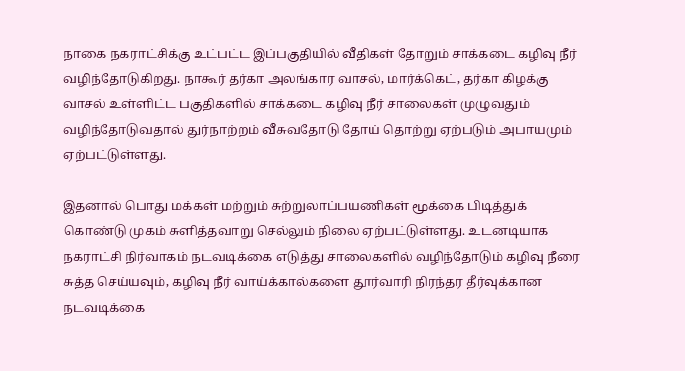நாகை நகராட்சிக்கு உட்பட்ட இப்பகுதியில் வீதிகள் தோறும் சாக்கடை கழிவு நீர் வழிந்தோடுகிறது. நாகூர் தர்கா அலங்கார வாசல், மார்க்கெட், தர்கா கிழக்கு வாசல் உள்ளிட்ட பகுதிகளில் சாக்கடை கழிவு நீர் சாலைகள் முழுவதும் வழிந்தோடுவதால் துர்நாற்றம் வீசுவதோடு தோய் தொற்று ஏற்படும் அபாயமும் ஏற்பட்டுள்ளது.

இதனால் பொது மக்கள் மற்றும் சுற்றுலாப்பயணிகள் மூக்கை பிடித்துக் கொண்டு முகம் சுளித்தவாறு செல்லும் நிலை ஏற்பட்டுள்ளது. உடனடியாக நகராட்சி நிர்வாகம் நடவடிக்கை எடுத்து சாலைகளில் வழிந்தோடும் கழிவு நீரை சுத்த செய்யவும், கழிவு நீர் வாய்க்கால்களை தூர்வாரி நிரந்தர தீர்வுக்கான நடவடிக்கை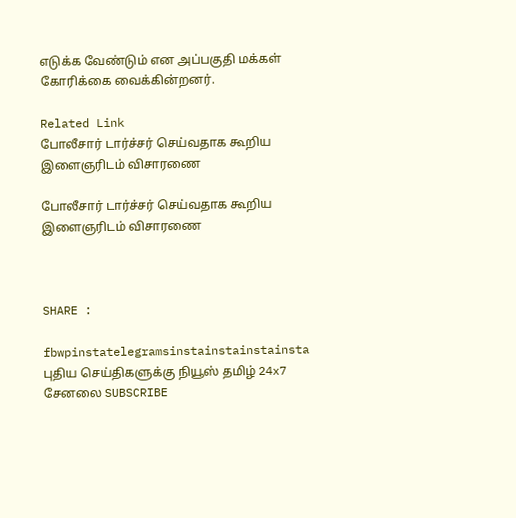எடுக்க வேண்டும் என அப்பகுதி மக்கள் கோரிக்கை வைக்கின்றனர்.

Related Link
போலீசார் டார்ச்சர் செய்வதாக கூறிய இளைஞரிடம் விசாரணை

போலீசார் டார்ச்சர் செய்வதாக கூறிய இளைஞரிடம் விசாரணை



SHARE :

fbwpinstatelegramsinstainstainstainsta
புதிய செய்திகளுக்கு நியூஸ் தமிழ் 24x7 சேனலை SUBSCRIBE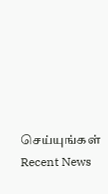செய்யுங்கள்
Recent News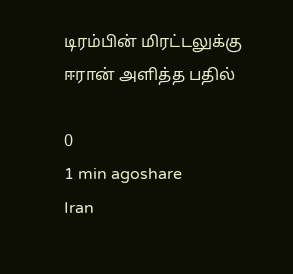டிரம்பின் மிரட்டலுக்கு ஈரான் அளித்த பதில்

0
1 min agoshare
Iran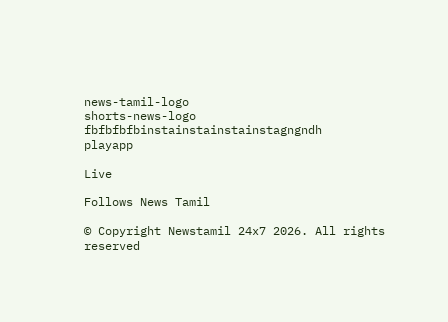news-tamil-logo
shorts-news-logo
fbfbfbfbinstainstainstainstagngndh
playapp

Live

Follows News Tamil

© Copyright Newstamil 24x7 2026. All rights reserved